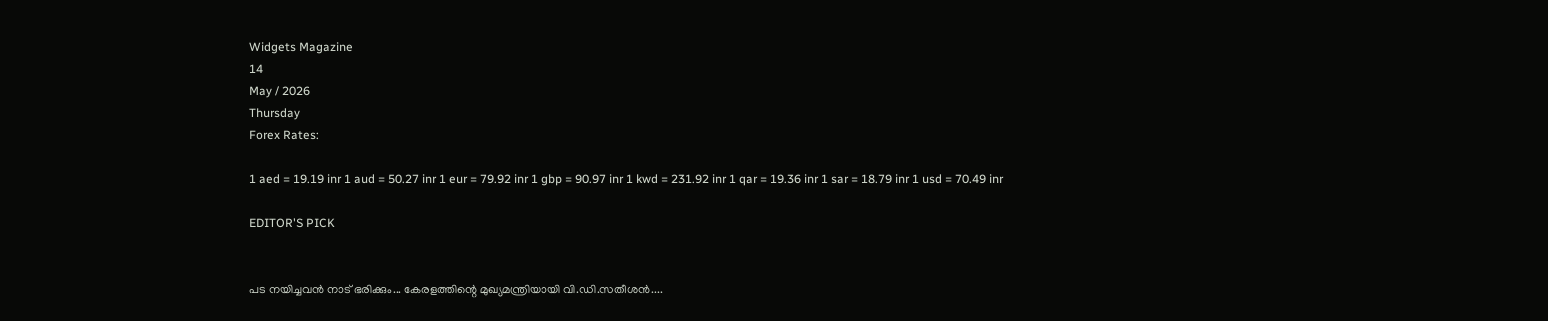Widgets Magazine
14
May / 2026
Thursday
Forex Rates:

1 aed = 19.19 inr 1 aud = 50.27 inr 1 eur = 79.92 inr 1 gbp = 90.97 inr 1 kwd = 231.92 inr 1 qar = 19.36 inr 1 sar = 18.79 inr 1 usd = 70.49 inr

EDITOR'S PICK


പട നയിച്ചവൻ നാട് ഭരിക്കും... കേരളത്തിന്റെ മുഖ്യമന്ത്രിയായി വി.ഡി.സതീശൻ....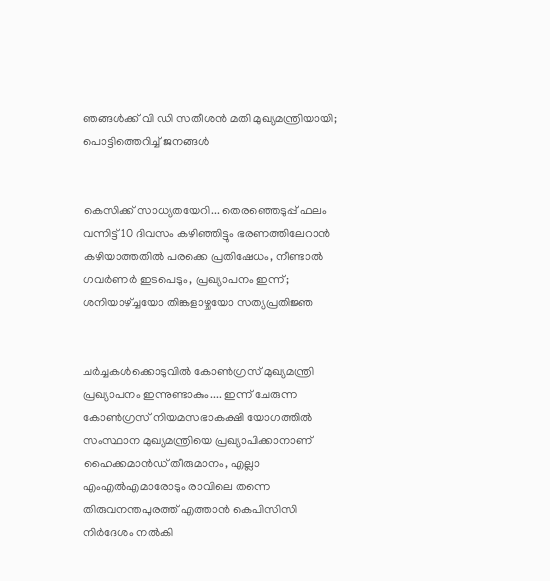ഞങ്ങൾക്ക് വി ഡി സതീശൻ മതി മുഖ്യമന്ത്രിയായി; പൊട്ടിത്തെറിച്ച് ജനങ്ങൾ


കെസിക്ക് സാധ്യതയേറി... തെരഞ്ഞെടുപ്പ് ഫലം വന്നിട്ട് 10 ദിവസം കഴിഞ്ഞിട്ടും ഭരണത്തിലേറാന്‍ കഴിയാത്തതില്‍ പരക്കെ പ്രതിഷേധം, നീണ്ടാല്‍ ഗവര്‍ണര്‍ ഇടപെടും, പ്രഖ്യാപനം ഇന്ന്; ശനിയാഴ്ച്ചയോ തിങ്കളാഴ്ചയോ സത്യപ്രതിജ്ഞ


ചർച്ചകൾക്കൊടുവിൽ കോൺഗ്രസ് മുഖ്യമന്ത്രി പ്രഖ്യാപനം ഇന്നുണ്ടാകും.... ഇന്ന് ചേരുന്ന കോൺഗ്രസ് നിയമസഭാകക്ഷി യോഗത്തിൽ സംസ്ഥാന മുഖ്യമന്ത്രിയെ പ്രഖ്യാപിക്കാനാണ് ഹൈക്കമാൻഡ് തീരുമാനം, എല്ലാ എംഎൽ‌എമാരോടും രാവിലെ തന്നെ തിരുവനന്തപുരത്ത് എത്താൻ കെപിസിസി നിർദേശം നൽകി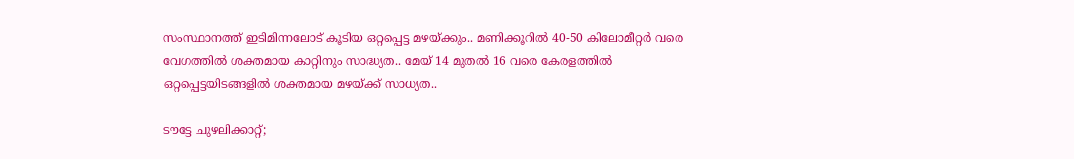സംസ്ഥാനത്ത് ഇടിമിന്നലോട് കൂടിയ ഒറ്റപ്പെട്ട മഴയ്ക്കും.. മണിക്കൂറിൽ 40-50 കിലോമീറ്റർ വരെ വേഗത്തിൽ ശക്തമായ കാറ്റിനും സാദ്ധ്യത.. മേയ് 14 മുതൽ 16 വരെ കേരളത്തിൽ ഒറ്റപ്പെട്ടയിടങ്ങളിൽ ശക്തമായ മഴയ്ക്ക് സാധ്യത..

ടൗട്ടേ ചുഴലിക്കാറ്റ്;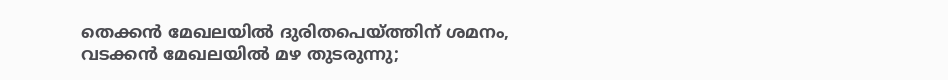തെക്കന്‍ മേഖലയില്‍ ദുരിതപെയ്ത്തിന് ശമനം, വടക്കന്‍ മേഖലയില്‍ മഴ തുടരുന്നു;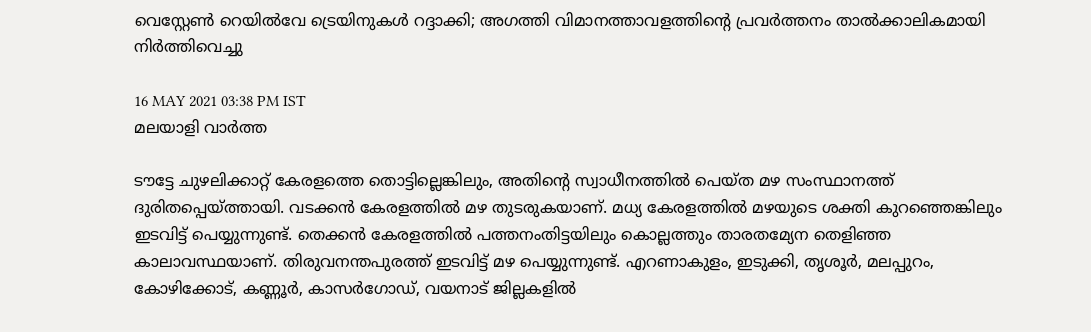വെസ്റ്റേണ്‍ റെയില്‍വേ ട്രെയിനുകള്‍ റദ്ദാക്കി; അഗത്തി വിമാനത്താവളത്തിന്റെ പ്രവര്‍ത്തനം താല്‍ക്കാലികമായി നിര്‍ത്തിവെച്ചു

16 MAY 2021 03:38 PM IST
മലയാളി വാര്‍ത്ത

ടൗട്ടേ ചുഴലിക്കാറ്റ് കേരളത്തെ തൊട്ടില്ലെങ്കിലും, അതിന്റെ സ്വാധീനത്തില്‍ പെയ്ത മഴ സംസ്ഥാനത്ത് ദുരിതപ്പെയ്ത്തായി. വടക്കന്‍ കേരളത്തില്‍ മഴ തുടരുകയാണ്. മധ്യ കേരളത്തില്‍ മഴയുടെ ശക്തി കുറഞ്ഞെങ്കിലും ഇടവിട്ട് പെയ്യുന്നുണ്ട്. തെക്കന്‍ കേരളത്തില്‍ പത്തനംതിട്ടയിലും കൊല്ലത്തും താരതമ്യേന തെളിഞ്ഞ കാലാവസ്ഥയാണ്. തിരുവനന്തപുരത്ത് ഇടവിട്ട് മഴ പെയ്യുന്നുണ്ട്. എറണാകുളം, ഇടുക്കി, തൃശൂര്‍, മലപ്പുറം, കോഴിക്കോട്, കണ്ണൂര്‍, കാസര്‍ഗോഡ്, വയനാട് ജില്ലകളില്‍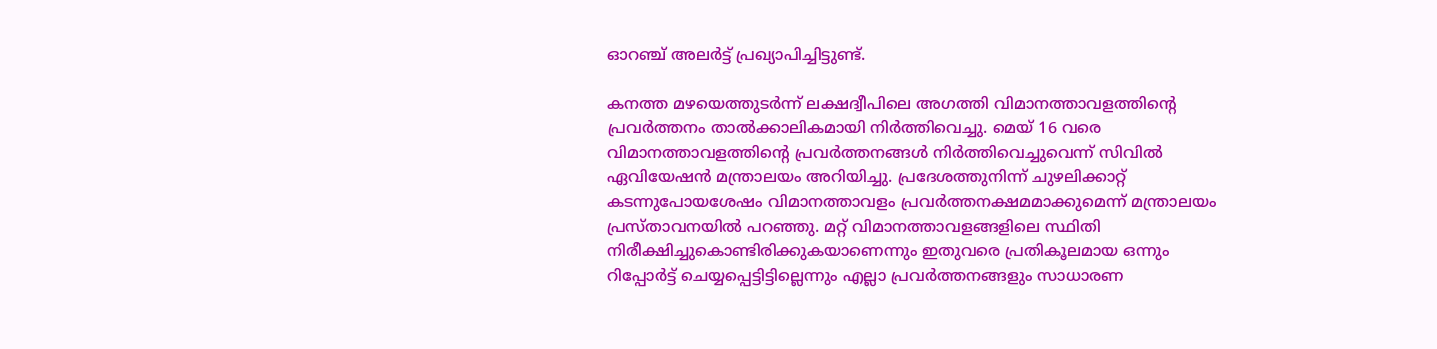ഓറഞ്ച് അലര്‍ട്ട് പ്രഖ്യാപിച്ചിട്ടുണ്ട്.

കനത്ത മഴയെത്തുടര്‍ന്ന് ലക്ഷദ്വീപിലെ അഗത്തി വിമാനത്താവളത്തിന്റെ പ്രവര്‍ത്തനം താല്‍ക്കാലികമായി നിര്‍ത്തിവെച്ചു. മെയ് 16 വരെ വിമാനത്താവളത്തിന്റെ പ്രവര്‍ത്തനങ്ങള്‍ നിര്‍ത്തിവെച്ചുവെന്ന് സിവില്‍ ഏവിയേഷന്‍ മന്ത്രാലയം അറിയിച്ചു. പ്രദേശത്തുനിന്ന് ചുഴലിക്കാറ്റ് കടന്നുപോയശേഷം വിമാനത്താവളം പ്രവര്‍ത്തനക്ഷമമാക്കുമെന്ന് മന്ത്രാലയം പ്രസ്താവനയില്‍ പറഞ്ഞു. മറ്റ് വിമാനത്താവളങ്ങളിലെ സ്ഥിതി നിരീക്ഷിച്ചുകൊണ്ടിരിക്കുകയാണെന്നും ഇതുവരെ പ്രതികൂലമായ ഒന്നും റിപ്പോര്‍ട്ട് ചെയ്യപ്പെട്ടിട്ടില്ലെന്നും എല്ലാ പ്രവര്‍ത്തനങ്ങളും സാധാരണ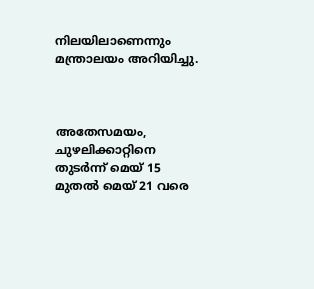നിലയിലാണെന്നും മന്ത്രാലയം അറിയിച്ചു.



അതേസമയം, ചുഴലിക്കാറ്റിനെ തുടര്‍ന്ന് മെയ് 15 മുതല്‍ മെയ് 21 വരെ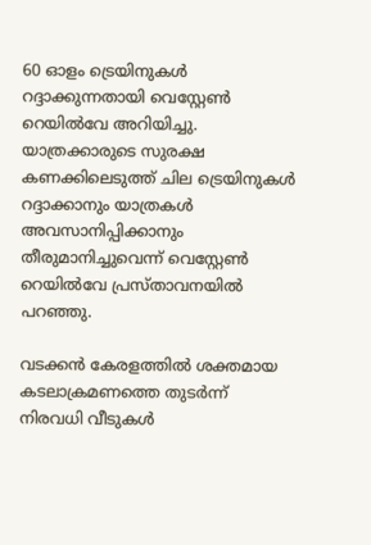60 ഓളം ട്രെയിനുകള്‍ റദ്ദാക്കുന്നതായി വെസ്റ്റേണ്‍ റെയില്‍വേ അറിയിച്ചു. യാത്രക്കാരുടെ സുരക്ഷ കണക്കിലെടുത്ത് ചില ട്രെയിനുകള്‍ റദ്ദാക്കാനും യാത്രകള്‍ അവസാനിപ്പിക്കാനും തീരുമാനിച്ചുവെന്ന് വെസ്റ്റേണ്‍ റെയില്‍വേ പ്രസ്താവനയില്‍ പറഞ്ഞു.

വടക്കന്‍ കേരളത്തില്‍ ശക്തമായ കടലാക്രമണത്തെ തുടര്‍ന്ന് നിരവധി വീടുകള്‍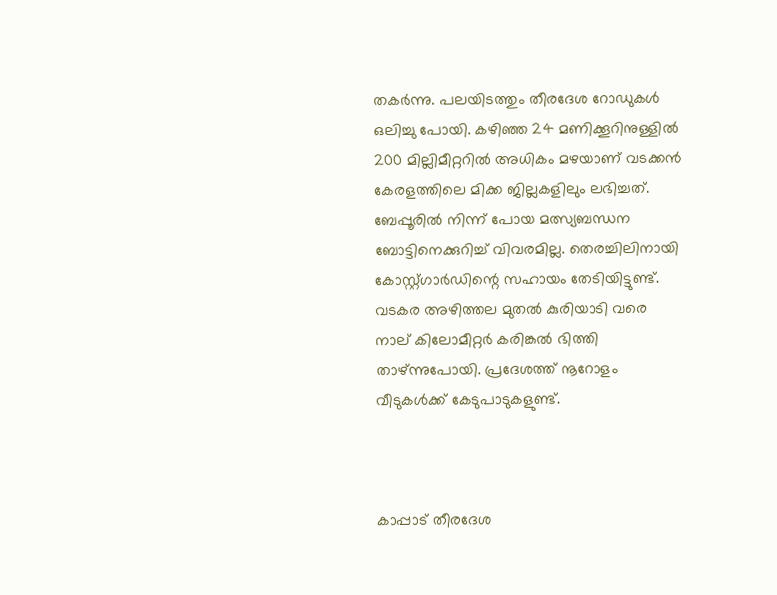തകര്‍ന്നു. പലയിടത്തും തീരദേശ റോഡുകള്‍ ഒലിച്ചു പോയി. കഴിഞ്ഞ 24 മണിക്കൂറിനുള്ളില്‍ 200 മില്ലിമീറ്ററില്‍ അധികം മഴയാണ് വടക്കന്‍ കേരളത്തിലെ മിക്ക ജില്ലകളിലും ലഭിച്ചത്. ബേപ്പൂരില്‍ നിന്ന് പോയ മത്സ്യബന്ധന ബോട്ടിനെക്കുറിച്ച് വിവരമില്ല. തെരച്ചിലിനായി കോസ്റ്റ്ഗാര്‍ഡിന്റെ സഹായം തേടിയിട്ടുണ്ട്. വടകര അഴിത്തല മുതല്‍ കുരിയാടി വരെ നാല് കിലോമീറ്റര്‍ കരിങ്കല്‍ ഭിത്തി താഴ്ന്നുപോയി. പ്രദേശത്ത് നൂറോളം വീടുകള്‍ക്ക് കേടുപാടുകളുണ്ട്.



കാപ്പാട് തീരദേശ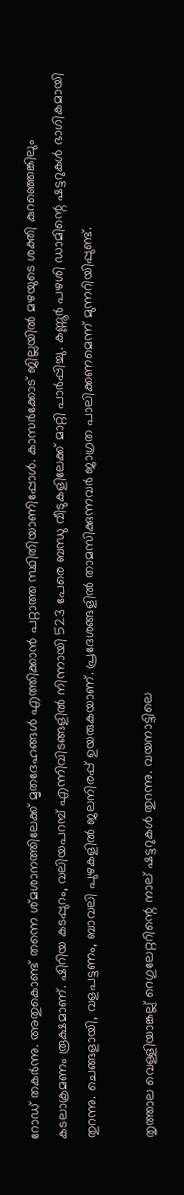റോഡ് തകര്‍ന്നു. അതുകൊണ്ട് തന്നെ ശ്മശാനത്തിലേക്ക് മൃതദേഹങ്ങള്‍ എത്തിക്കാന്‍ പറ്റാത്ത സ്ഥിതിയാണിപ്പോള്‍. കാസര്‍ക്കോട് ജില്ലയില്‍ മഴയുടെ ശക്തി കുറഞ്ഞെങ്കിലും കടലാക്രമണം രൂക്ഷമാണ്. ഷിറിയ കടപ്പുറം, വലിയപറമ്പ് എന്നിവിടങ്ങളില്‍ നിന്നായി 523 പേരെ ബന്ധു വീടുകളിലേക്ക് മാറ്റി പാര്‍പ്പിച്ചു. കണ്ണൂര്‍ പഴശി ഡാമിന്റെ ഷട്ടറുകള്‍ ഭാഗികമായി തുറന്നു. ചെങ്ങളായി, വളപട്ടണം, ബാവലി പുഴകളില്‍ ജലനിരപ്പ് ഉയരുകയാണ്. പ്രദേശങ്ങളില്‍ താമസിക്കുന്നവര്‍ ജാഗ്രത പാലിക്കണമെന്ന് മുന്നറിയിപ്പുണ്ട്.

തൃത്താല വെള്ളിയാങ്കല്ല് റെഗുലേറ്ററിന്റെ നാല് ഷട്ടറുകള്‍ തുറന്നു. വയനാട്ടിലെ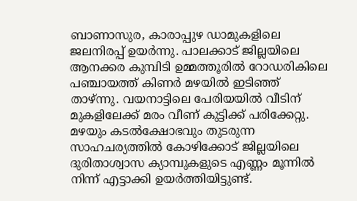ബാണാസുര, കാരാപ്പുഴ ഡാമുകളിലെ ജലനിരപ്പ് ഉയര്‍ന്നു. പാലക്കാട് ജില്ലയിലെ ആനക്കര കുമ്പിടി ഉമ്മത്തൂരില്‍ റോഡരികിലെ പഞ്ചായത്ത് കിണര്‍ മഴയില്‍ ഇടിഞ്ഞ് താഴ്ന്നു. വയനാട്ടിലെ പേരിയയില്‍ വീടിന് മുകളിലേക്ക് മരം വീണ് കുട്ടിക്ക് പരിക്കേറ്റു. മഴയും കടല്‍ക്ഷോഭവും തുടരുന്ന സാഹചര്യത്തില്‍ കോഴിക്കോട് ജില്ലയിലെ ദുരിതാശ്വാസ ക്യാമ്പുകളുടെ എണ്ണം മൂന്നില്‍ നിന്ന് എട്ടാക്കി ഉയര്‍ത്തിയിട്ടുണ്ട്.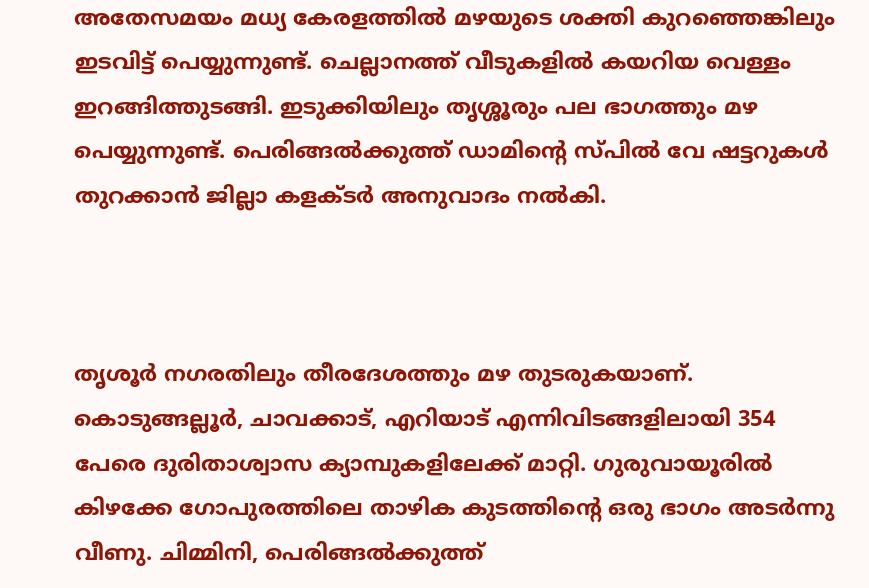അതേസമയം മധ്യ കേരളത്തില്‍ മഴയുടെ ശക്തി കുറഞ്ഞെങ്കിലും ഇടവിട്ട് പെയ്യുന്നുണ്ട്. ചെല്ലാനത്ത് വീടുകളില്‍ കയറിയ വെള്ളം ഇറങ്ങിത്തുടങ്ങി. ഇടുക്കിയിലും തൃശ്ശൂരും പല ഭാഗത്തും മഴ പെയ്യുന്നുണ്ട്. പെരിങ്ങല്‍ക്കുത്ത് ഡാമിന്റെ സ്പില്‍ വേ ഷട്ടറുകള്‍ തുറക്കാന്‍ ജില്ലാ കളക്ടര്‍ അനുവാദം നല്‍കി.



തൃശൂര്‍ നഗരതിലും തീരദേശത്തും മഴ തുടരുകയാണ്. കൊടുങ്ങല്ലൂര്‍, ചാവക്കാട്, എറിയാട് എന്നിവിടങ്ങളിലായി 354 പേരെ ദുരിതാശ്വാസ ക്യാമ്പുകളിലേക്ക് മാറ്റി. ഗുരുവായൂരില്‍ കിഴക്കേ ഗോപുരത്തിലെ താഴിക കുടത്തിന്റെ ഒരു ഭാഗം അടര്‍ന്നു വീണു. ചിമ്മിനി, പെരിങ്ങല്‍ക്കുത്ത്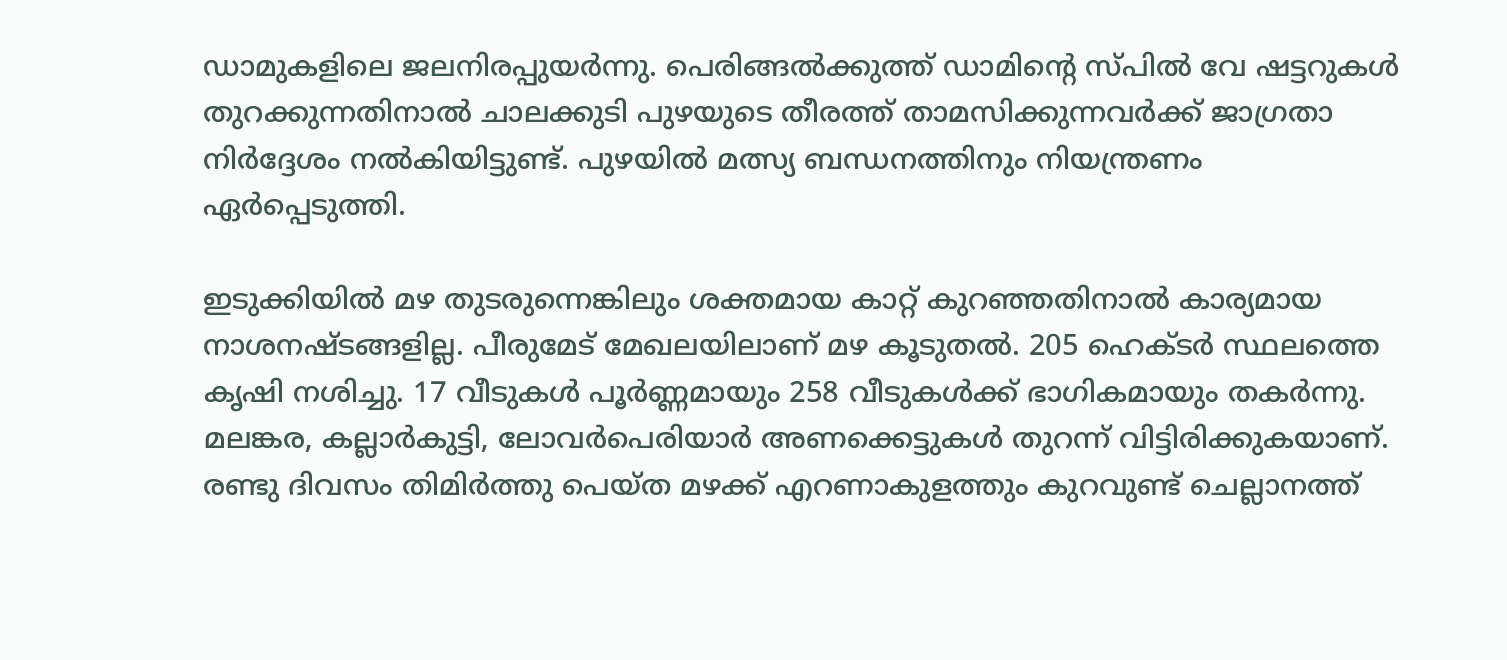ഡാമുകളിലെ ജലനിരപ്പുയര്‍ന്നു. പെരിങ്ങല്‍ക്കുത്ത് ഡാമിന്റെ സ്പില്‍ വേ ഷട്ടറുകള്‍ തുറക്കുന്നതിനാല്‍ ചാലക്കുടി പുഴയുടെ തീരത്ത് താമസിക്കുന്നവര്‍ക്ക് ജാഗ്രതാ നിര്‍ദ്ദേശം നല്‍കിയിട്ടുണ്ട്. പുഴയില്‍ മത്സ്യ ബന്ധനത്തിനും നിയന്ത്രണം ഏര്‍പ്പെടുത്തി.

ഇടുക്കിയില്‍ മഴ തുടരുന്നെങ്കിലും ശക്തമായ കാറ്റ് കുറഞ്ഞതിനാല്‍ കാര്യമായ നാശനഷ്ടങ്ങളില്ല. പീരുമേട് മേഖലയിലാണ് മഴ കൂടുതല്‍. 205 ഹെക്ടര്‍ സ്ഥലത്തെ കൃഷി നശിച്ചു. 17 വീടുകള്‍ പൂര്‍ണ്ണമായും 258 വീടുകള്‍ക്ക് ഭാഗികമായും തകര്‍ന്നു. മലങ്കര, കല്ലാര്‍കുട്ടി, ലോവര്‍പെരിയാര്‍ അണക്കെട്ടുകള്‍ തുറന്ന് വിട്ടിരിക്കുകയാണ്. രണ്ടു ദിവസം തിമിര്‍ത്തു പെയ്ത മഴക്ക് എറണാകുളത്തും കുറവുണ്ട് ചെല്ലാനത്ത്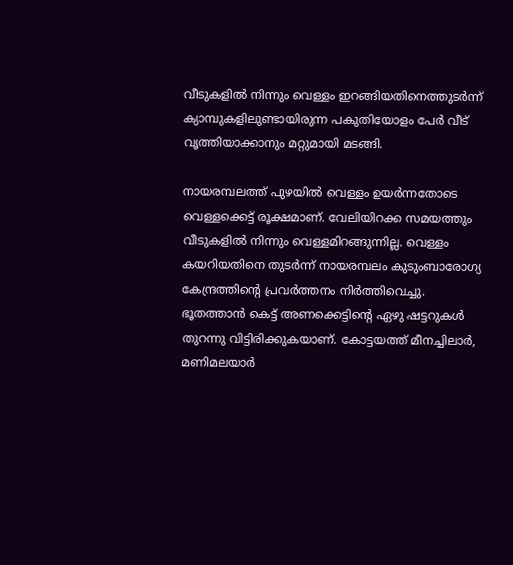വീടുകളില്‍ നിന്നും വെള്ളം ഇറങ്ങിയതിനെത്തുടര്‍ന്ന് ക്യാമ്പുകളിലുണ്ടായിരുന്ന പകുതിയോളം പേര്‍ വീട് വൃത്തിയാക്കാനും മറ്റുമായി മടങ്ങി.

നായരമ്പലത്ത് പുഴയില്‍ വെള്ളം ഉയര്‍ന്നതോടെ വെള്ളക്കെട്ട് രൂക്ഷമാണ്. വേലിയിറക്ക സമയത്തും വീടുകളില്‍ നിന്നും വെള്ളമിറങ്ങുന്നില്ല. വെള്ളം കയറിയതിനെ തുടര്‍ന്ന് നായരമ്പലം കുടുംബാരോഗ്യ കേന്ദ്രത്തിന്റെ പ്രവര്‍ത്തനം നിര്‍ത്തിവെച്ചു. ഭൂതത്താന്‍ കെട്ട് അണക്കെട്ടിന്റെ ഏഴു ഷട്ടറുകള്‍ തുറന്നു വിട്ടിരിക്കുകയാണ്. കോട്ടയത്ത് മീനച്ചിലാര്‍, മണിമലയാര്‍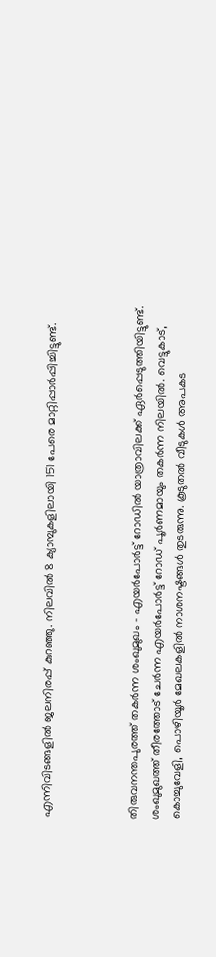എന്നിവിടങ്ങളില്‍ ജലനിരപ്പ് കുറഞ്ഞു. നിലവില്‍ 8 ക്യാമ്പുകളിലായി 151 പേരെ മാറ്റിപ്പാര്‍പ്പിച്ചിട്ടുണ്ട്.



തിരുവനന്തപുരത്ത് തകര്‍ന്ന ശംഖുമുഖം - എയര്‍പോര്‍ട്ട് റോഡില്‍ യാത്രാവിലക്ക് ഏര്‍പ്പെടുത്തിയിട്ടുണ്ട്. ശംഖുമുഖത്ത് തീരത്തോട് ചേര്‍ന്ന എയര്‍പോര്‍ട്ട് റോഡ് പൂര്‍ണമായും തകര്‍ന്ന നിലയില്‍. വെട്ടുകാട്, കൊച്ചുവേളി, പൊഴിയൂര്‍ മേഖലകളില്‍ നാശനഷ്ടങ്ങള്‍ തുടരുന്നു. കൂടുതല്‍ വീടുകള്‍ അപകട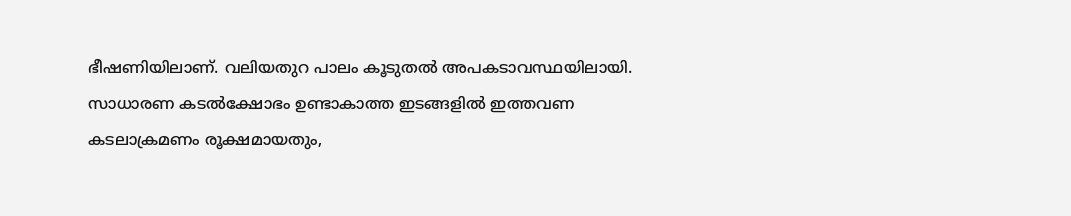ഭീഷണിയിലാണ്. വലിയതുറ പാലം കൂടുതല്‍ അപകടാവസ്ഥയിലായി. സാധാരണ കടല്‍ക്ഷോഭം ഉണ്ടാകാത്ത ഇടങ്ങളില്‍ ഇത്തവണ കടലാക്രമണം രൂക്ഷമായതും,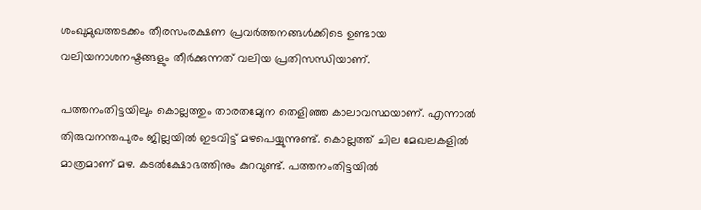ശംഖുമുഖത്തടക്കം തീരസംരക്ഷണ പ്രവര്‍ത്തനങ്ങള്‍ക്കിടെ ഉണ്ടായ വലിയനാശനഷ്ടങ്ങളും തീര്‍ക്കുന്നത് വലിയ പ്രതിസന്ധിയാണ്.

പത്തനംതിട്ടയിലും കൊല്ലത്തും താരതമ്യേന തെളിഞ്ഞ കാലാവസ്ഥയാണ്. എന്നാല്‍ തിരുവനന്തപുരം ജില്ലയില്‍ ഇടവിട്ട് മഴപെയ്യുന്നുണ്ട്. കൊല്ലത്ത് ചില മേഖലകളില്‍ മാത്രമാണ് മഴ. കടല്‍ക്ഷോഭത്തിനും കുറവുണ്ട്. പത്തനംതിട്ടയില്‍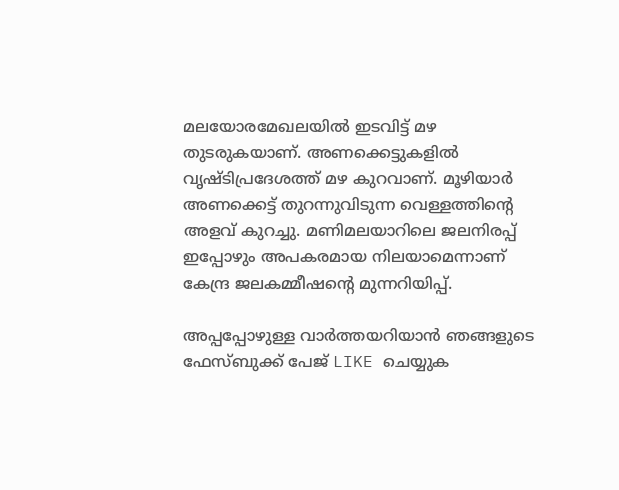മലയോരമേഖലയില്‍ ഇടവിട്ട് മഴ തുടരുകയാണ്. അണക്കെട്ടുകളില്‍ വൃഷ്ടിപ്രദേശത്ത് മഴ കുറവാണ്. മൂഴിയാര്‍ അണക്കെട്ട് തുറന്നുവിടുന്ന വെള്ളത്തിന്റെ അളവ് കുറച്ചു. മണിമലയാറിലെ ജലനിരപ്പ് ഇപ്പോഴും അപകരമായ നിലയാമെന്നാണ് കേന്ദ്ര ജലകമ്മീഷന്റെ മുന്നറിയിപ്പ്.

അപ്പപ്പോഴുള്ള വാര്‍ത്തയറിയാന്‍ ഞങ്ങളുടെ ഫേസ്‌ബുക്ക്‌ പേജ് LIKE ചെയ്യുക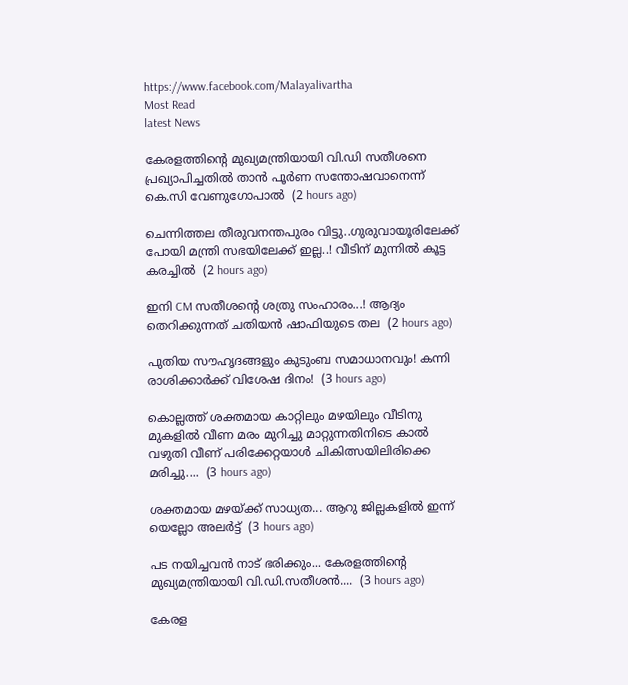https://www.facebook.com/Malayalivartha
Most Read
latest News

കേരളത്തിന്‍റെ മുഖ്യമന്ത്രിയായി വി.ഡി സതീശനെ പ്രഖ്യാപിച്ചതിൽ താൻ പൂര്‍ണ സന്തോഷവാനെന്ന് കെ.സി വേണുഗോപാൽ  (2 hours ago)

ചെന്നിത്തല തീരുവനന്തപുരം വിട്ടു..ഗുരുവായൂരിലേക്ക് പോയി മന്ത്രി സഭയിലേക്ക് ഇല്ല..! വീടിന് മുന്നിൽ കൂട്ട കരച്ചിൽ  (2 hours ago)

ഇനി CM സതീശന്റെ ശത്രു സംഹാരം...! ആദ്യം തെറിക്കുന്നത് ചതിയൻ ഷാഫിയുടെ തല  (2 hours ago)

പുതിയ സൗഹൃദങ്ങളും കുടുംബ സമാധാനവും! കന്നി രാശിക്കാർക്ക് വിശേഷ ദിനം!  (3 hours ago)

കൊല്ലത്ത് ശക്തമായ കാറ്റിലും മഴയിലും വീടിനു മുകളിൽ വീണ മരം മുറിച്ചു മാറ്റുന്നതിനിടെ കാൽ വഴുതി വീണ് പരിക്കേറ്റയാൾ ചികിത്സയിലിരിക്കെ മരിച്ചു....  (3 hours ago)

ശക്തമായ മഴയ്ക്ക് സാധ്യത... ആറു ജില്ലകളില്‍ ഇന്ന് യെല്ലോ അലർട്ട്  (3 hours ago)

പട നയിച്ചവൻ നാട് ഭരിക്കും... കേരളത്തിന്റെ മുഖ്യമന്ത്രിയായി വി.ഡി.സതീശൻ....  (3 hours ago)

കേരള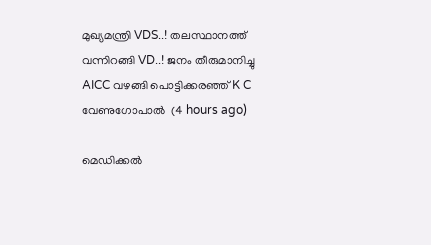മുഖ്യമന്ത്രി VDS..! തലസ്ഥാനത്ത് വന്നിറങ്ങി VD..! ജനം തീരുമാനിച്ചു AICC വഴങ്ങി പൊട്ടിക്കരഞ്ഞ് K C വേണുഗോപാൽ  (4 hours ago)

മെഡിക്കൽ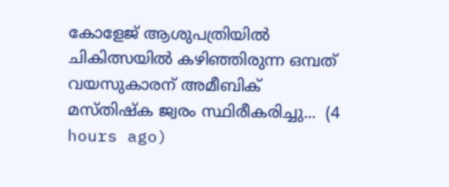കോളേജ് ആശുപത്രിയിൽ ചികിത്സയിൽ കഴിഞ്ഞിരുന്ന ഒമ്പത് വയസുകാരന് അമീബിക് മസ്‌തിഷ്‌ക ജ്വരം സ്ഥിരീകരിച്ചു...  (4 hours ago)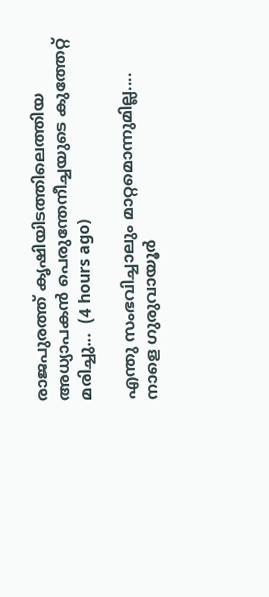രാജപുരത്ത് കൃഷിയിടത്തിലെത്തിയ അധ്യാപകൻ പെരുന്തേനീച്ചയുടെ കുത്തേറ്റ് മരിച്ചു...  (4 hours ago)

എന്തു സംഭവിച്ചാലും മാറ്റമൊന്നുമില്ല.... നാളെ ഗുരുവായൂർ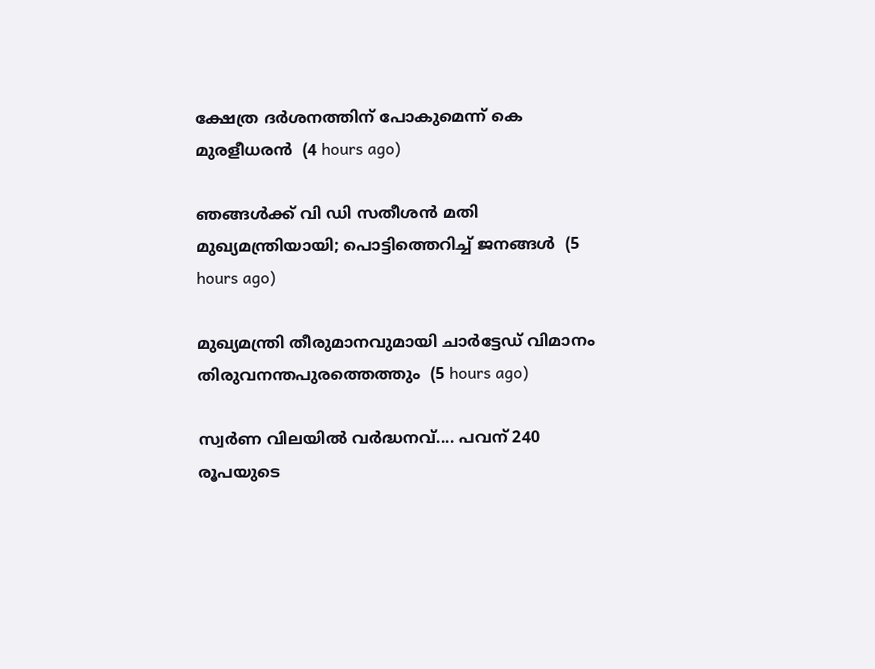ക്ഷേത്ര ദർശനത്തിന് പോകുമെന്ന് കെ മുരളീധരൻ  (4 hours ago)

ഞങ്ങൾക്ക് വി ഡി സതീശൻ മതി മുഖ്യമന്ത്രിയായി; പൊട്ടിത്തെറിച്ച് ജനങ്ങൾ  (5 hours ago)

മുഖ്യമന്ത്രി തീരുമാനവുമായി ചാർട്ടേഡ് വിമാനം തിരുവനന്തപുരത്തെത്തും  (5 hours ago)

സ്വര്‍ണ വിലയില്‍ വർദ്ധനവ്.... പവന് 240 രൂപയുടെ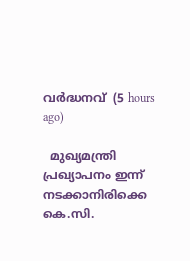വർദ്ധനവ്  (5 hours ago)

  മുഖ്യമന്ത്രി പ്രഖ്യാപനം ഇന്ന് നടക്കാനിരിക്കെ കെ.സി.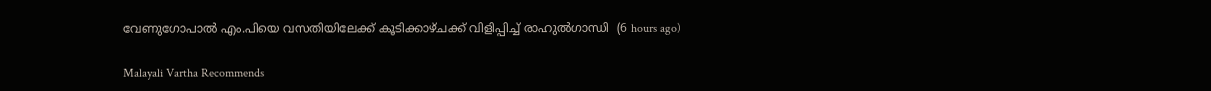വേണുഗോപാൽ എം.പിയെ വസതിയിലേക്ക് കൂടിക്കാഴ്ചക്ക് വിളിപ്പിച്ച് രാഹുൽഗാന്ധി  (6 hours ago)

Malayali Vartha Recommends